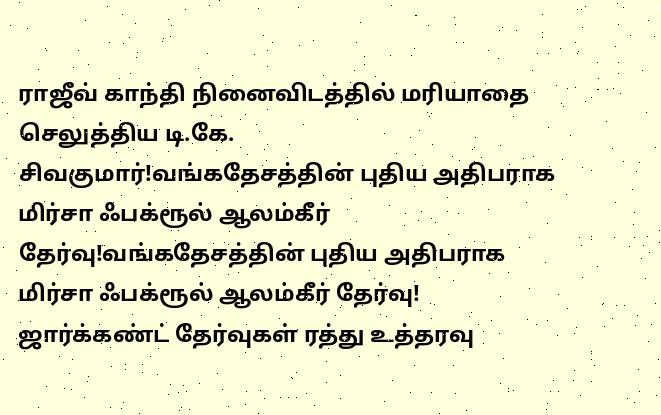ராஜீவ் காந்தி நினைவிடத்தில் மரியாதை செலுத்திய டி.கே. சிவகுமார்!வங்கதேசத்தின் புதிய அதிபராக மிர்சா ஃபக்ரூல் ஆலம்கீர் தேர்வு!வங்கதேசத்தின் புதிய அதிபராக மிர்சா ஃபக்ரூல் ஆலம்கீர் தேர்வு! ஜார்க்கண்ட் தேர்வுகள் ரத்து உத்தரவு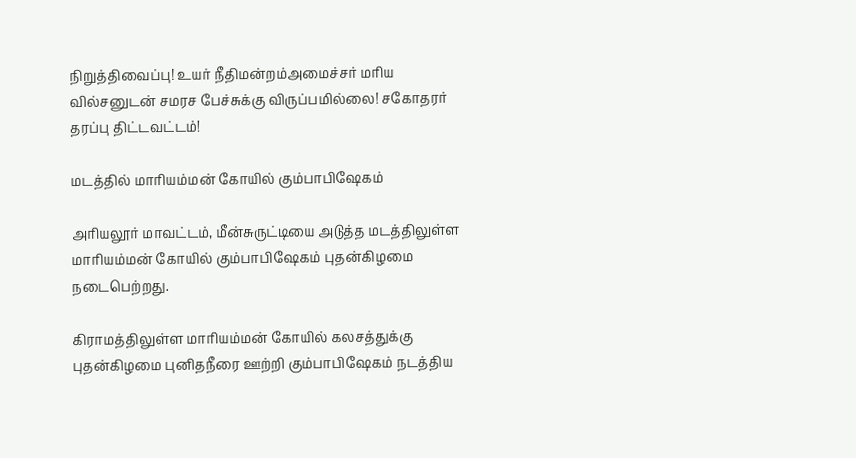நிறுத்திவைப்பு! உயர் நீதிமன்றம்அமைச்சர் மரிய வில்சனுடன் சமரச பேச்சுக்கு விருப்பமில்லை! சகோதரர் தரப்பு திட்டவட்டம்!

மடத்தில் மாரியம்மன் கோயில் கும்பாபிஷேகம்

அரியலூர் மாவட்டம், மீன்சுருட்டியை அடுத்த மடத்திலுள்ள மாரியம்மன் கோயில் கும்பாபிஷேகம் புதன்கிழமை நடைபெற்றது.

கிராமத்திலுள்ள மாரியம்மன் கோயில் கலசத்துக்கு புதன்கிழமை புனிதநீரை ஊற்றி கும்பாபிஷேகம் நடத்திய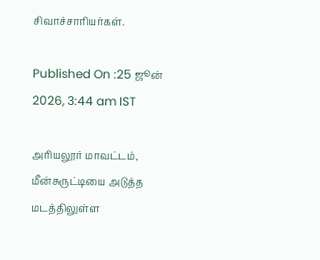சிவாச்சாரியர்கள்.

Published On :25 ஜூன் 2026, 3:44 am IST

அரியலூர் மாவட்டம், மீன்சுருட்டியை அடுத்த மடத்திலுள்ள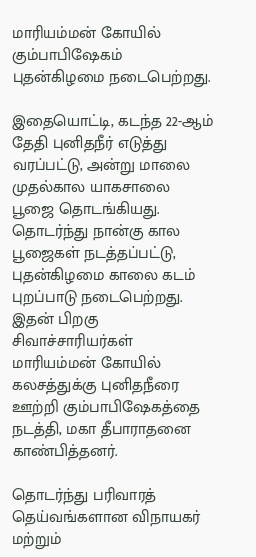மாரியம்மன் கோயில் கும்பாபிஷேகம் புதன்கிழமை நடைபெற்றது.

இதையொட்டி, கடந்த 22-ஆம் தேதி புனிதநீர் எடுத்து வரப்பட்டு, அன்று மாலை முதல்கால யாகசாலை பூஜை தொடங்கியது. தொடர்ந்து நான்கு கால பூஜைகள் நடத்தப்பட்டு, புதன்கிழமை காலை கடம் புறப்பாடு நடைபெற்றது. இதன் பிறகு சிவாச்சாரியர்கள் மாரியம்மன் கோயில் கலசத்துக்கு புனிதநீரை ஊற்றி கும்பாபிஷேகத்தை நடத்தி, மகா தீபாராதனை காண்பித்தனர்.

தொடர்ந்து பரிவாரத் தெய்வங்களான விநாயகர் மற்றும்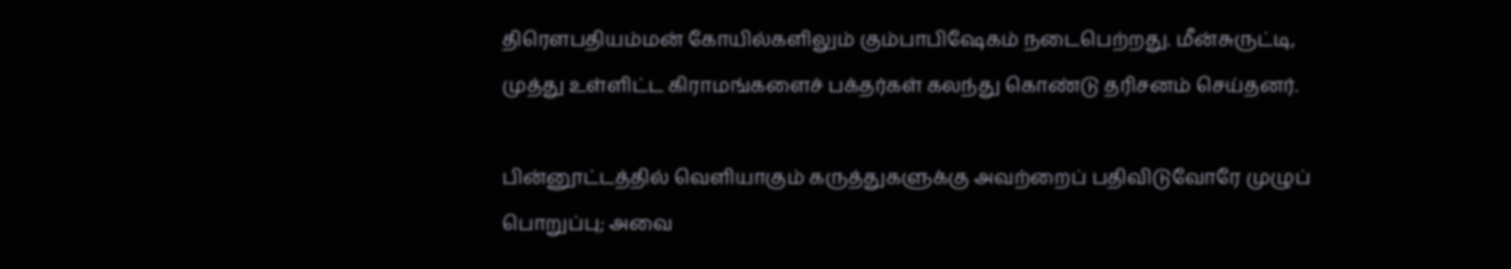திரெளபதியம்மன் கோயில்களிலும் கும்பாபிஷேகம் நடைபெற்றது. மீன்சுருட்டி, முத்து உள்ளிட்ட கிராமங்களைச் பக்தர்கள் கலந்து கொண்டு தரிசனம் செய்தனர்.

பின்னூட்டத்தில் வெளியாகும் கருத்துகளுக்கு அவற்றைப் பதிவிடுவோரே முழுப் பொறுப்பு; அவை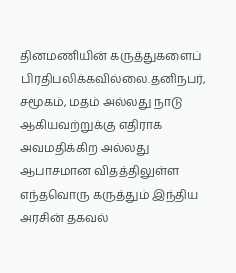தினமணியின் கருத்துகளைப் பிரதிபலிக்கவில்லை.தனிநபர், சமூகம், மதம் அல்லது நாடு ஆகியவற்றுக்கு எதிராக அவமதிக்கிற அல்லது ஆபாசமான விதத்திலுள்ள எந்தவொரு கருத்தும் இந்திய அரசின் தகவல்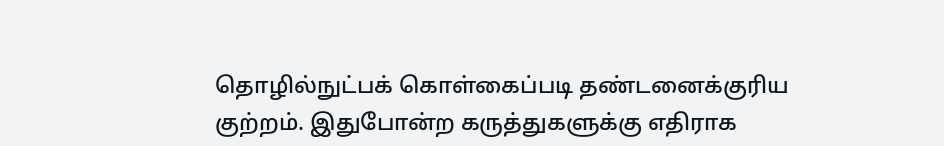தொழில்நுட்பக் கொள்கைப்படி தண்டனைக்குரிய குற்றம். இதுபோன்ற கருத்துகளுக்கு எதிராக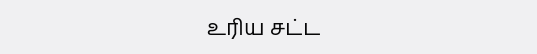உரிய சட்ட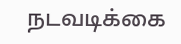நடவடிக்கை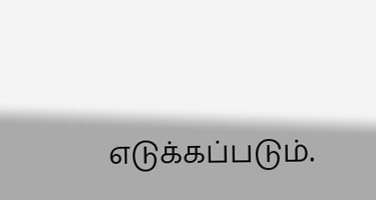எடுக்கப்படும்.